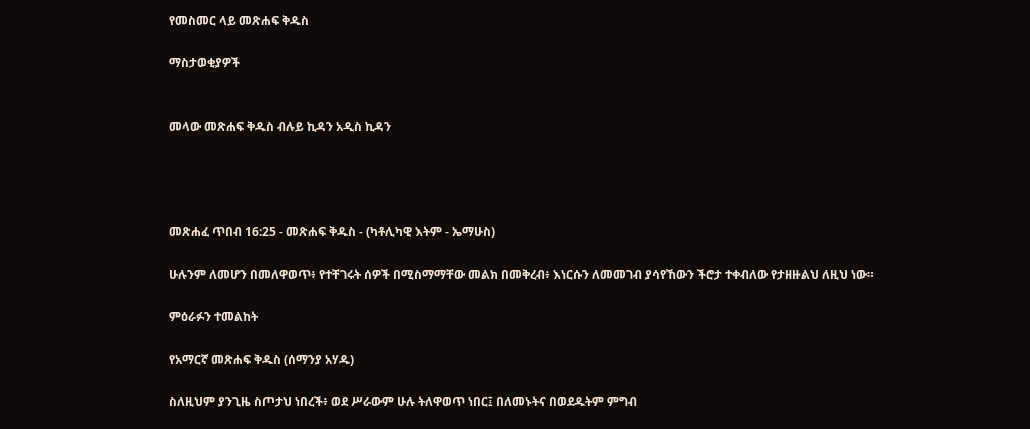የመስመር ላይ መጽሐፍ ቅዱስ

ማስታወቂያዎች


መላው መጽሐፍ ቅዱስ ብሉይ ኪዳን አዲስ ኪዳን




መጽሐፈ ጥበብ 16:25 - መጽሐፍ ቅዱስ - (ካቶሊካዊ እትም - ኤማሁስ)

ሁሉንም ለመሆን በመለዋወጥ፥ የተቸገሩት ሰዎች በሚስማማቸው መልክ በመቅረብ፥ እነርሱን ለመመገብ ያሳየኸውን ችሮታ ተቀብለው የታዘዙልህ ለዚህ ነው።

ምዕራፉን ተመልከት

የአማርኛ መጽሐፍ ቅዱስ (ሰማንያ አሃዱ)

ስለዚህም ያንጊዜ ስጦታህ ነበረች፥ ወደ ሥራውም ሁሉ ትለዋወጥ ነበር፤ በለመኑትና በወደዱትም ምግብ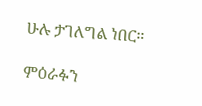ሁሉ ታገለግል ነበር።

ምዕራፉን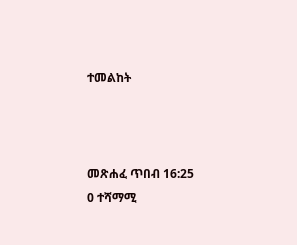ተመልከት



መጽሐፈ ጥበብ 16:25
0 ተሻማሚ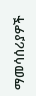ማመሳሰሪያዎች